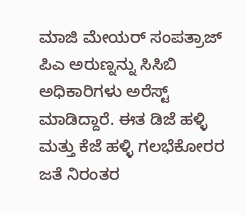ಮಾಜಿ ಮೇಯರ್ ಸಂಪತ್ರಾಜ್ ಪಿಎ ಅರುಣ್ನನ್ನು ಸಿಸಿಬಿ ಅಧಿಕಾರಿಗಳು ಅರೆಸ್ಟ್ ಮಾಡಿದ್ದಾರೆ. ಈತ ಡಿಜೆ ಹಳ್ಳಿ ಮತ್ತು ಕೆಜೆ ಹಳ್ಳಿ ಗಲಭೆಕೋರರ ಜತೆ ನಿರಂತರ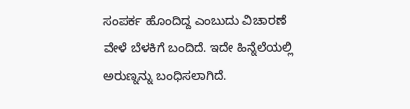ಸಂಪರ್ಕ ಹೊಂದಿದ್ದ ಎಂಬುದು ವಿಚಾರಣೆ ವೇಳೆ ಬೆಳಕಿಗೆ ಬಂದಿದೆ. ಇದೇ ಹಿನ್ನೆಲೆಯಲ್ಲಿ ಅರುಣ್ನನ್ನು ಬಂಧಿಸಲಾಗಿದೆ.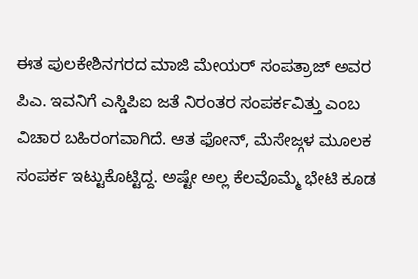ಈತ ಪುಲಕೇಶಿನಗರದ ಮಾಜಿ ಮೇಯರ್ ಸಂಪತ್ರಾಜ್ ಅವರ ಪಿಎ. ಇವನಿಗೆ ಎಸ್ಡಿಪಿಐ ಜತೆ ನಿರಂತರ ಸಂಪರ್ಕವಿತ್ತು ಎಂಬ ವಿಚಾರ ಬಹಿರಂಗವಾಗಿದೆ. ಆತ ಫೋನ್, ಮೆಸೇಜ್ಗಳ ಮೂಲಕ ಸಂಪರ್ಕ ಇಟ್ಟುಕೊಟ್ಟಿದ್ದ. ಅಷ್ಟೇ ಅಲ್ಲ ಕೆಲವೊಮ್ಮೆ ಭೇಟಿ ಕೂಡ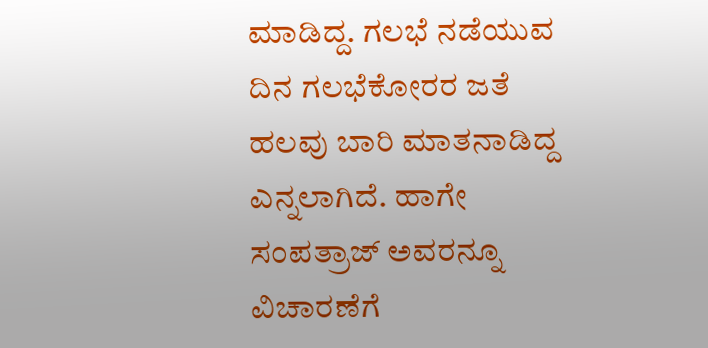ಮಾಡಿದ್ದ. ಗಲಭೆ ನಡೆಯುವ ದಿನ ಗಲಭೆಕೋರರ ಜತೆ ಹಲವು ಬಾರಿ ಮಾತನಾಡಿದ್ದ ಎನ್ನಲಾಗಿದೆ. ಹಾಗೇ ಸಂಪತ್ರಾಜ್ ಅವರನ್ನೂ ವಿಚಾರಣೆಗೆ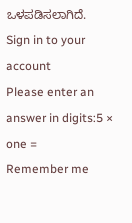ಒಳಪಡಿಸಲಾಗಿದೆ.
Sign in to your account
Please enter an answer in digits:5 × one =
Remember me